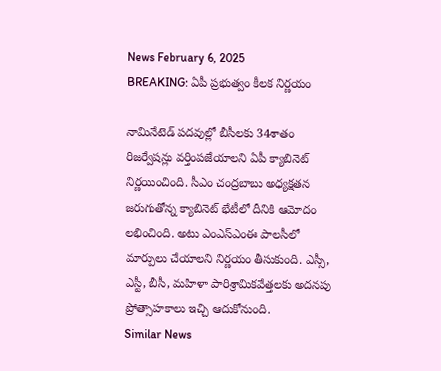News February 6, 2025
BREAKING: ఏపీ ప్రభుత్వం కీలక నిర్ణయం

నామినేటెడ్ పదవుల్లో బీసీలకు 34శాతం రిజర్వేషన్లు వర్తింపజేయాలని ఏపీ క్యాబినెట్ నిర్ణయించింది. సీఎం చంద్రబాబు అధ్యక్షతన జరుగుతోన్న క్యాబినెట్ భేటీలో దీనికి ఆమోదం లభించింది. అటు ఎంఎస్ఎంఈ పాలసీలో మార్పులు చేయాలని నిర్ణయం తీసుకుంది. ఎస్సీ, ఎస్టీ, బీసీ, మహిళా పారిశ్రామికవేత్తలకు అదనపు ప్రోత్సాహకాలు ఇచ్చి ఆదుకోనుంది.
Similar News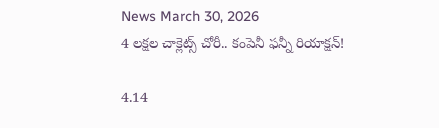News March 30, 2026
4 లక్షల చాక్లెట్స్ చోరీ.. కంపెనీ ఫన్నీ రియాక్షన్!

4.14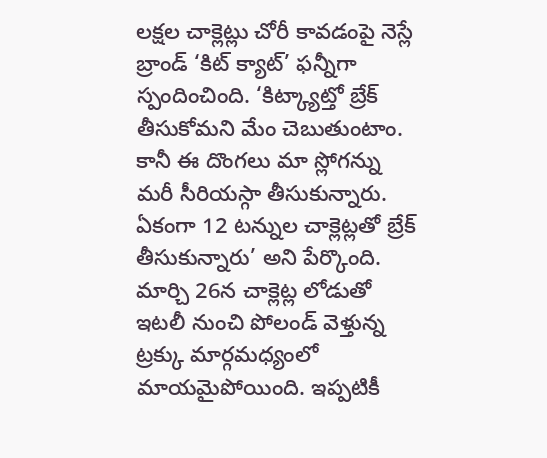లక్షల చాక్లెట్లు చోరీ కావడంపై నెస్లే బ్రాండ్ ‘కిట్ క్యాట్’ ఫన్నీగా స్పందించింది. ‘కిట్క్యాట్తో బ్రేక్ తీసుకోమని మేం చెబుతుంటాం. కానీ ఈ దొంగలు మా స్లోగన్ను మరీ సీరియస్గా తీసుకున్నారు. ఏకంగా 12 టన్నుల చాక్లెట్లతో బ్రేక్ తీసుకున్నారు’ అని పేర్కొంది. మార్చి 26న చాక్లెట్ల లోడుతో ఇటలీ నుంచి పోలండ్ వెళ్తున్న ట్రక్కు మార్గమధ్యంలో మాయమైపోయింది. ఇప్పటికీ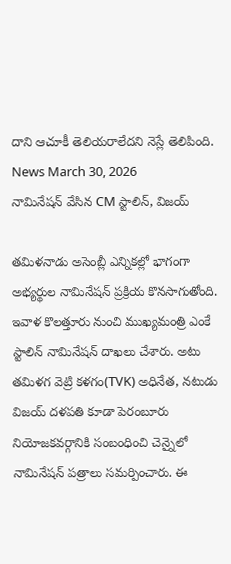దాని ఆచూకీ తెలియరాలేదని నెస్లే తెలిపింది.
News March 30, 2026
నామినేషన్ వేసిన CM స్టాలిన్, విజయ్

తమిళనాడు అసెంబ్లీ ఎన్నికల్లో భాగంగా అభ్యర్థుల నామినేషన్ ప్రక్రియ కొనసాగుతోంది. ఇవాళ కొలత్తూరు నుంచి ముఖ్యమంత్రి ఎంకే స్టాలిన్ నామినేషన్ దాఖలు చేశారు. అటు తమిళగ వెట్రి కళగం(TVK) అధినేత, నటుడు విజయ్ దళపతి కూడా పెరంబూరు నియోజకవర్గానికి సంబంధించి చెన్నైలో నామినేషన్ పత్రాలు సమర్పించారు. ఈ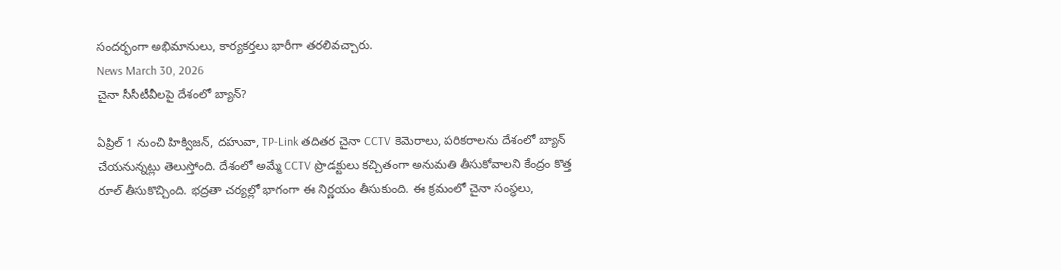సందర్భంగా అభిమానులు, కార్యకర్తలు భారీగా తరలివచ్చారు.
News March 30, 2026
చైనా సీసీటీవీలపై దేశంలో బ్యాన్?

ఏప్రిల్ 1 నుంచి హిక్విజన్, దహువా, TP-Link తదితర చైనా CCTV కెమెరాలు, పరికరాలను దేశంలో బ్యాన్ చేయనున్నట్లు తెలుస్తోంది. దేశంలో అమ్మే CCTV ప్రొడక్టులు కచ్చితంగా అనుమతి తీసుకోవాలని కేంద్రం కొత్త రూల్ తీసుకొచ్చింది. భద్రతా చర్యల్లో భాగంగా ఈ నిర్ణయం తీసుకుంది. ఈ క్రమంలో చైనా సంస్థలు,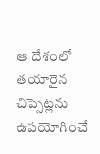ఆ దేశంలో తయారైన చిప్సెట్లను ఉపయోగించే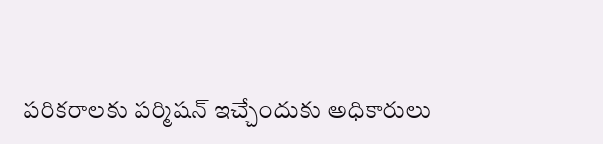పరికరాలకు పర్మిషన్ ఇచ్చేందుకు అధికారులు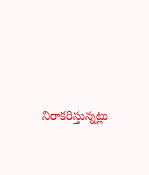నిరాకరిస్తున్నట్లు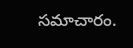సమాచారం.